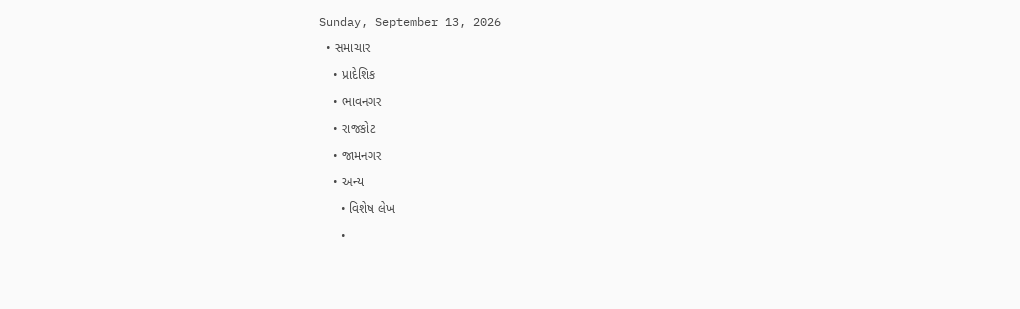Sunday, September 13, 2026
  • સમાચાર
    • પ્રાદેશિક
    • ભાવનગર
    • રાજકોટ
    • જામનગર
    • અન્ય
      • વિશેષ લેખ
      •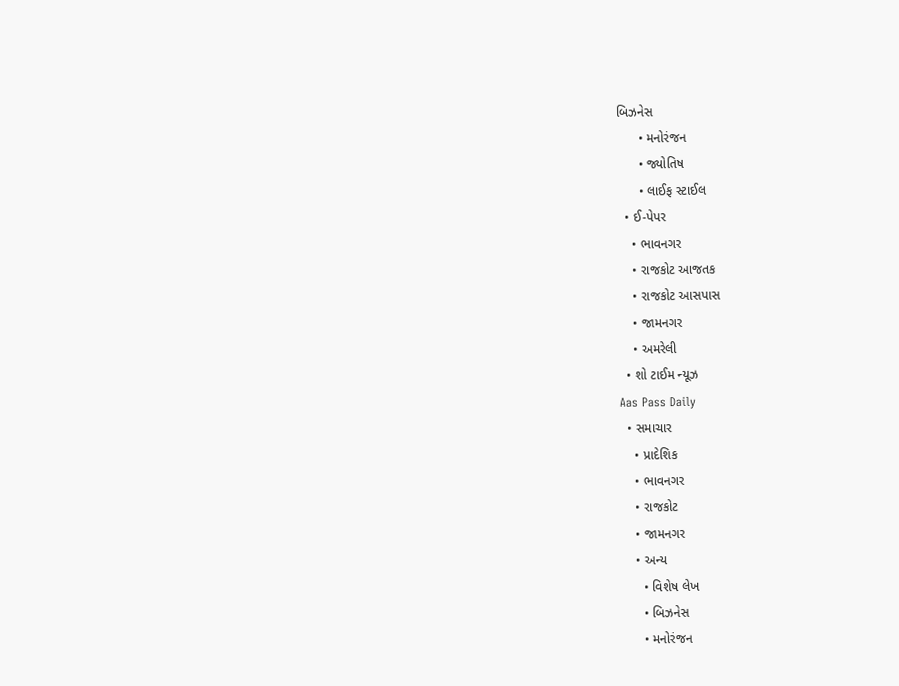બિઝનેસ
      • મનોરંજન
      • જ્યોતિષ
      • લાઈફ સ્ટાઈલ
  • ઈ-પેપર
    • ભાવનગર
    • રાજકોટ આજતક
    • રાજકોટ આસપાસ
    • જામનગર
    • અમરેલી
  • શો ટાઈમ ન્યૂઝ
Aas Pass Daily
  • સમાચાર
    • પ્રાદેશિક
    • ભાવનગર
    • રાજકોટ
    • જામનગર
    • અન્ય
      • વિશેષ લેખ
      • બિઝનેસ
      • મનોરંજન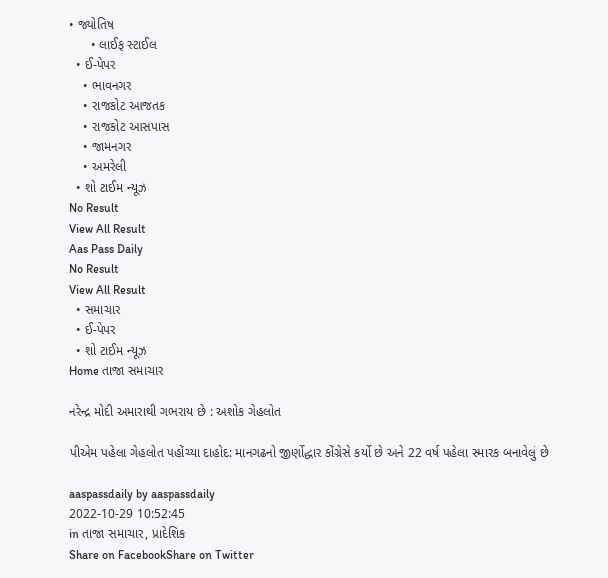• જ્યોતિષ
      • લાઈફ સ્ટાઈલ
  • ઈ-પેપર
    • ભાવનગર
    • રાજકોટ આજતક
    • રાજકોટ આસપાસ
    • જામનગર
    • અમરેલી
  • શો ટાઈમ ન્યૂઝ
No Result
View All Result
Aas Pass Daily
No Result
View All Result
  • સમાચાર
  • ઈ-પેપર
  • શો ટાઈમ ન્યૂઝ
Home તાજા સમાચાર

નરેન્દ્ર મોદી અમારાથી ગભરાય છે : અશોક ગેહલોત

પીએમ પહેલા ગેહલોત પહોંચ્યા દાહોદ: માનગઢનો જીર્ણોદ્ધાર કોંગ્રેસે કર્યો છે અને 22 વર્ષ પહેલા સ્મારક બનાવેલું છે

aaspassdaily by aaspassdaily
2022-10-29 10:52:45
in તાજા સમાચાર, પ્રાદેશિક
Share on FacebookShare on Twitter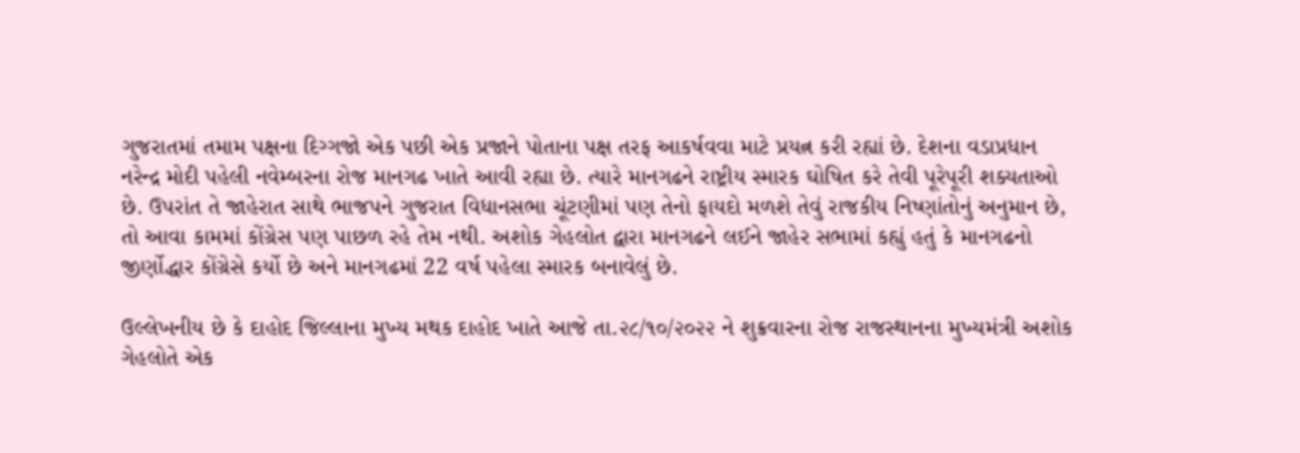ગુજરાતમાં તમામ પક્ષના દિગ્ગજો એક પછી એક પ્રજાને પોતાના પક્ષ તરફ આકર્ષવવા માટે પ્રયત્ન કરી રહ્યાં છે. દેશના વડાપ્રધાન નરેન્દ્ર મોદી પહેલી નવેમ્બરના રોજ માનગઢ ખાતે આવી રહ્યા છે. ત્યારે માનગઢને રાષ્ટ્રીય સ્મારક ઘોષિત કરે તેવી પૂરેપૂરી શક્યતાઓ છે. ઉપરાંત તે જાહેરાત સાથે ભાજપને ગુજરાત વિધાનસભા ચૂંટણીમાં પણ તેનો ફાયદો મળશે તેવું રાજકીય નિષ્ણાંતોનું અનુમાન છે, તો આવા કામમાં કોંગ્રેસ પણ પાછળ રહે તેમ નથી. અશોક ગેહલોત દ્વારા માનગઢને લઈને જાહેર સભામાં કહ્યું હતું કે માનગઢનો જીર્ણોદ્ધાર કોંગ્રેસે કર્યો છે અને માનગઢમાં 22 વર્ષ પહેલા સ્મારક બનાવેલું છે.

ઉલ્લેખનીય છે કે દાહોદ જિલ્લાના મુખ્ય મથક દાહોદ ખાતે આજે તા.૨૮/૧૦/૨૦૨૨ ને શુક્રવારના રોજ રાજસ્થાનના મુખ્યમંત્રી અશોક ગેહલોતે એક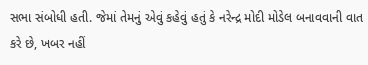સભા સંબોધી હતી. જેમાં તેમનું એવું કહેવું હતું કે નરેન્દ્ર મોદી મોડેલ બનાવવાની વાત કરે છે, ખબર નહીં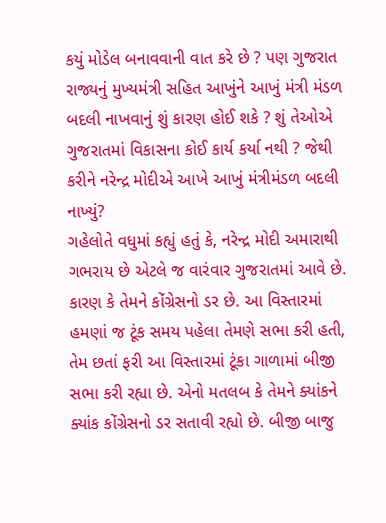કયું મોડેલ બનાવવાની વાત કરે છે ? પણ ગુજરાત રાજ્યનું મુખ્યમંત્રી સહિત આખુંને આખું મંત્રી મંડળ બદલી નાખવાનું શું કારણ હોઈ શકે ? શું તેઓએ ગુજરાતમાં વિકાસના કોઈ કાર્ય કર્યા નથી ? જેથી કરીને નરેન્દ્ર મોદીએ આખે આખું મંત્રીમંડળ બદલી નાખ્યું?
ગહેલોતે વધુમાં કહ્યું હતું કે, નરેન્દ્ર મોદી અમારાથી ગભરાય છે એટલે જ વારંવાર ગુજરાતમાં આવે છે. કારણ કે તેમને કોંગ્રેસનો ડર છે. આ વિસ્તારમાં હમણાં જ ટૂંક સમય પહેલા તેમણે સભા કરી હતી, તેમ છતાં ફરી આ વિસ્તારમાં ટૂંકા ગાળામાં બીજી સભા કરી રહ્યા છે. એનો મતલબ કે તેમને ક્યાંકને ક્યાંક કોંગ્રેસનો ડર સતાવી રહ્યો છે. બીજી બાજુ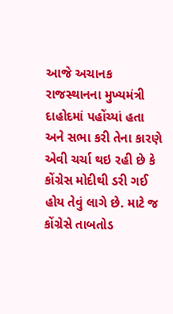આજે અચાનક રાજસ્થાનના મુખ્યમંત્રી દાહોદમાં પહોંચ્યાં હતા અને સભા કરી તેના કારણે એવી ચર્ચા થઇ રહી છે કે કોંગ્રેસ મોદીથી ડરી ગઈ હોય તેવું લાગે છે. માટે જ કોંગ્રેસે તાબતોડ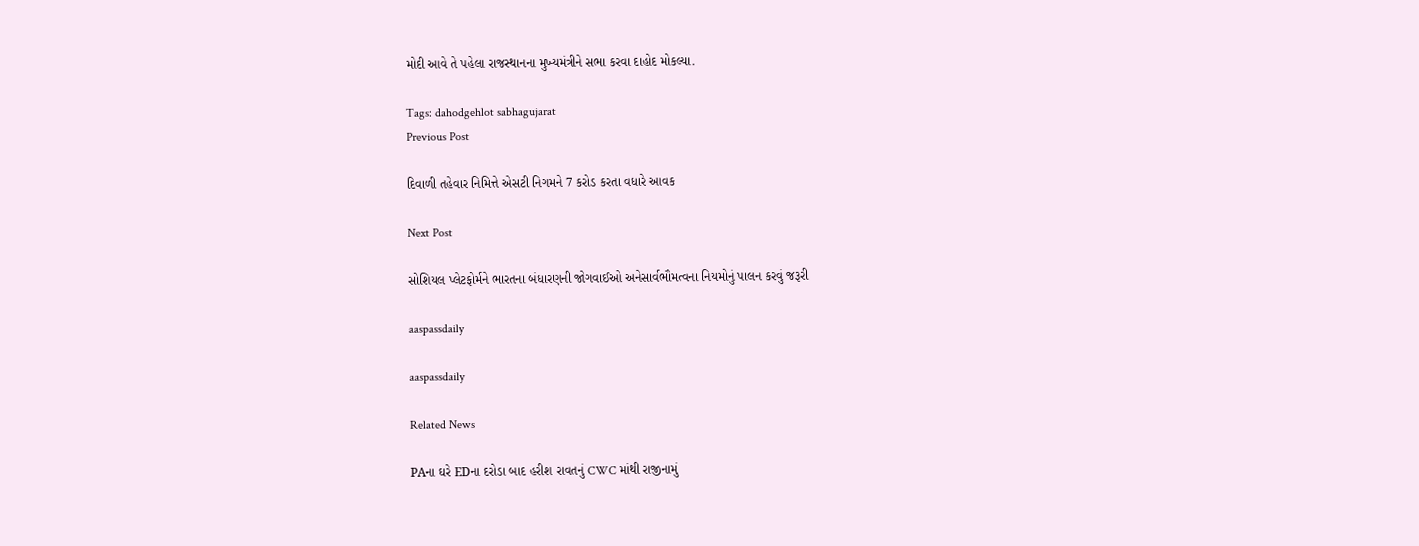મોદી આવે તે પહેલા રાજસ્થાનના મુખ્યમંત્રીને સભા કરવા દાહોદ મોકલ્યા.

Tags: dahodgehlot sabhagujarat
Previous Post

દિવાળી તહેવાર નિમિત્તે એસટી નિગમને 7 કરોડ કરતા વધારે આવક

Next Post

સોશિયલ પ્લેટફોર્મને ભારતના બંધારણની જોગવાઈઓ અનેસાર્વભૌમત્વના નિયમોનું પાલન કરવું જરૂરી

aaspassdaily

aaspassdaily

Related News

PAના ઘરે EDના દરોડા બાદ હરીશ રાવતનું CWC માંથી રાજીનામું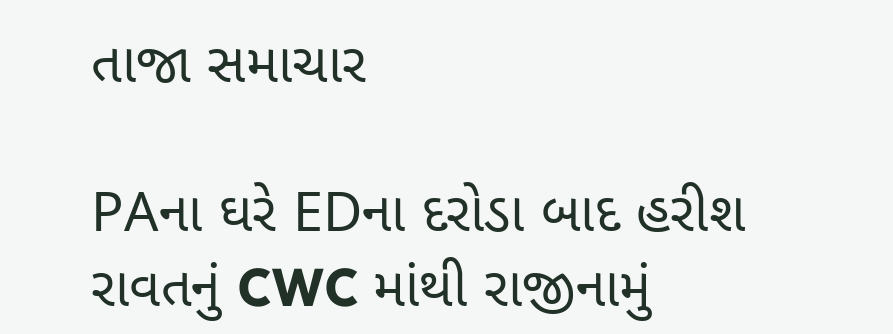તાજા સમાચાર

PAના ઘરે EDના દરોડા બાદ હરીશ રાવતનું CWC માંથી રાજીનામું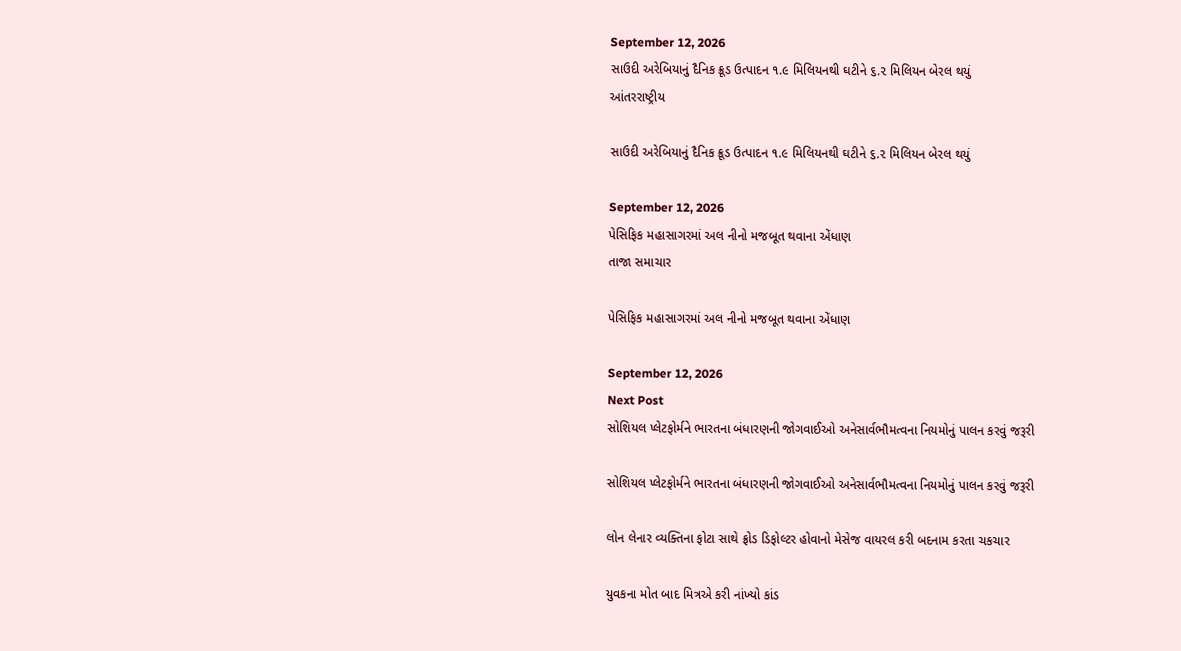September 12, 2026
સાઉદી અરેબિયાનું દૈનિક ક્રૂડ ઉત્પાદન ૧.૯ મિલિયનથી ઘટીને ૬.૨ મિલિયન બેરલ થયું
આંતરરાષ્ટ્રીય

સાઉદી અરેબિયાનું દૈનિક ક્રૂડ ઉત્પાદન ૧.૯ મિલિયનથી ઘટીને ૬.૨ મિલિયન બેરલ થયું

September 12, 2026
પેસિફિક મહાસાગરમાં અલ નીનો મજબૂત થવાના એંધાણ
તાજા સમાચાર

પેસિફિક મહાસાગરમાં અલ નીનો મજબૂત થવાના એંધાણ

September 12, 2026
Next Post
સોશિયલ પ્લેટફોર્મને ભારતના બંધારણની જોગવાઈઓ અનેસાર્વભૌમત્વના નિયમોનું પાલન કરવું જરૂરી

સોશિયલ પ્લેટફોર્મને ભારતના બંધારણની જોગવાઈઓ અનેસાર્વભૌમત્વના નિયમોનું પાલન કરવું જરૂરી

લોન લેનાર વ્યક્તિના ફોટા સાથે ફ્રોડ ડિફોલ્ટર હોવાનો મેસેજ વાયરલ કરી બદનામ કરતા ચકચાર

યુવકના મોત બાદ મિત્રએ કરી નાંખ્યો કાંડ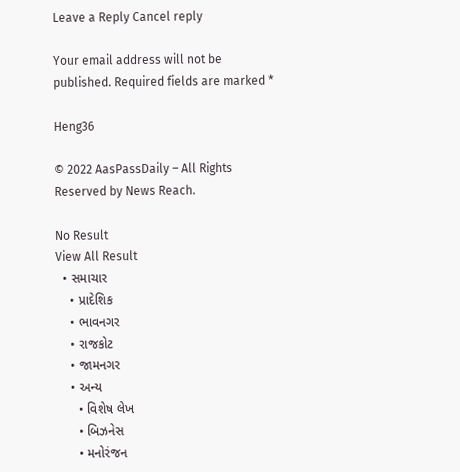Leave a Reply Cancel reply

Your email address will not be published. Required fields are marked *

Heng36

© 2022 AasPassDaily – All Rights Reserved by News Reach.

No Result
View All Result
  • સમાચાર
    • પ્રાદેશિક
    • ભાવનગર
    • રાજકોટ
    • જામનગર
    • અન્ય
      • વિશેષ લેખ
      • બિઝનેસ
      • મનોરંજન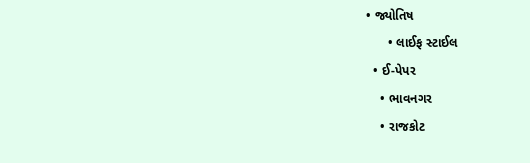• જ્યોતિષ
      • લાઈફ સ્ટાઈલ
  • ઈ-પેપર
    • ભાવનગર
    • રાજકોટ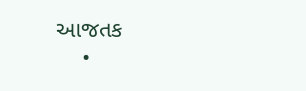આજતક
    •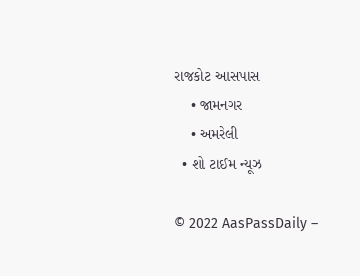રાજકોટ આસપાસ
    • જામનગર
    • અમરેલી
  • શો ટાઈમ ન્યૂઝ

© 2022 AasPassDaily –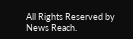All Rights Reserved by News Reach.